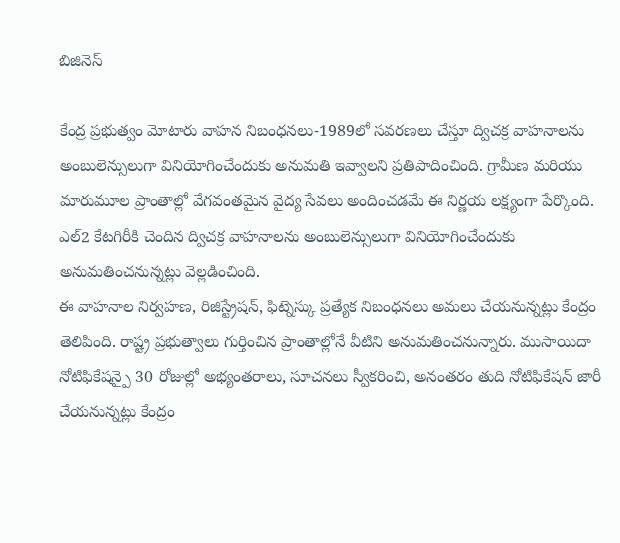బిజినెస్

కేంద్ర ప్రభుత్వం మోటారు వాహన నిబంధనలు-1989లో సవరణలు చేస్తూ ద్విచక్ర వాహనాలను అంబులెన్సులుగా వినియోగించేందుకు అనుమతి ఇవ్వాలని ప్రతిపాదించింది. గ్రామీణ మరియు మారుమూల ప్రాంతాల్లో వేగవంతమైన వైద్య సేవలు అందించడమే ఈ నిర్ణయ లక్ష్యంగా పేర్కొంది. ఎల్2 కేటగిరీకి చెందిన ద్విచక్ర వాహనాలను అంబులెన్సులుగా వినియోగించేందుకు అనుమతించనున్నట్లు వెల్లడించింది.
ఈ వాహనాల నిర్వహణ, రిజిస్ట్రేషన్, ఫిట్నెస్కు ప్రత్యేక నిబంధనలు అమలు చేయనున్నట్లు కేంద్రం తెలిపింది. రాష్ట్ర ప్రభుత్వాలు గుర్తించిన ప్రాంతాల్లోనే వీటిని అనుమతించనున్నారు. ముసాయిదా నోటిఫికేషన్పై 30 రోజుల్లో అభ్యంతరాలు, సూచనలు స్వీకరించి, అనంతరం తుది నోటిఫికేషన్ జారీ చేయనున్నట్లు కేంద్రం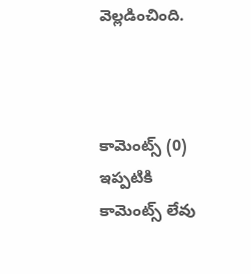వెల్లడించింది.



కామెంట్స్ (0)
ఇప్పటికి కామెంట్స్ లేవు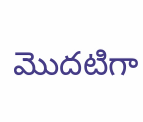మొదటిగా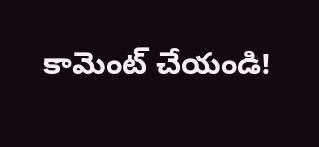కామెంట్ చేయండి!